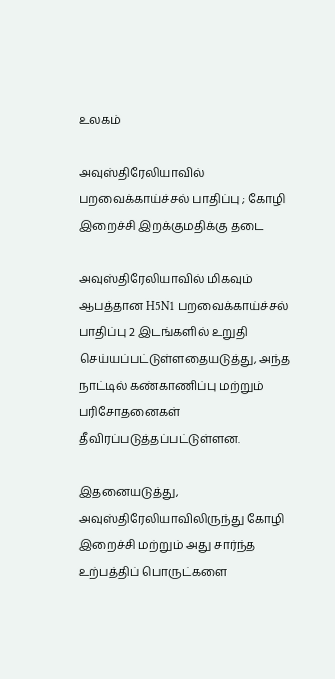உலகம்

அவுஸ்திரேலியாவில் பறவைக்காய்ச்சல் பாதிப்பு ; கோழி இறைச்சி இறக்குமதிக்கு தடை

அவுஸ்திரேலியாவில் மிகவும் ஆபத்தான H5N1 பறவைக்காய்ச்சல் பாதிப்பு 2 இடங்களில் உறுதி செய்யப்பட்டுள்ளதையடுத்து, அந்த நாட்டில் கண்காணிப்பு மற்றும் பரிசோதனைகள் தீவிரப்படுத்தப்பட்டுள்ளன.

இதனையடுத்து, அவுஸ்திரேலியாவிலிருந்து கோழி இறைச்சி மற்றும் அது சார்ந்த உற்பத்திப் பொருட்களை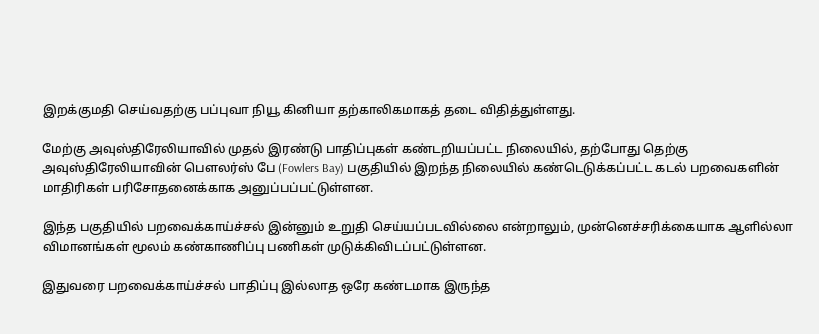இறக்குமதி செய்வதற்கு பப்புவா நியூ கினியா தற்காலிகமாகத் தடை விதித்துள்ளது.

மேற்கு அவுஸ்திரேலியாவில் முதல் இரண்டு பாதிப்புகள் கண்டறியப்பட்ட நிலையில், தற்போது தெற்கு அவுஸ்திரேலியாவின் பௌலர்ஸ் பே (Fowlers Bay) பகுதியில் இறந்த நிலையில் கண்டெடுக்கப்பட்ட கடல் பறவைகளின் மாதிரிகள் பரிசோதனைக்காக அனுப்பப்பட்டுள்ளன.

இந்த பகுதியில் பறவைக்காய்ச்சல் இன்னும் உறுதி செய்யப்படவில்லை என்றாலும், முன்னெச்சரிக்கையாக ஆளில்லா விமானங்கள் மூலம் கண்காணிப்பு பணிகள் முடுக்கிவிடப்பட்டுள்ளன.

இதுவரை பறவைக்காய்ச்சல் பாதிப்பு இல்லாத ஒரே கண்டமாக இருந்த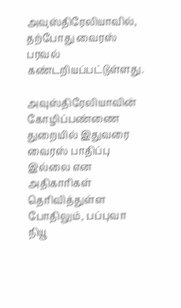அவுஸ்திரேலியாவில், தற்போது வைரஸ் பரவல் கண்டறியப்பட்டுள்ளது.

அவுஸ்திரேலியாவின் கோழிப்பண்ணை துறையில் இதுவரை வைரஸ் பாதிப்பு இல்லை என அதிகாரிகள் தெரிவித்துள்ள போதிலும், பப்புவா நியூ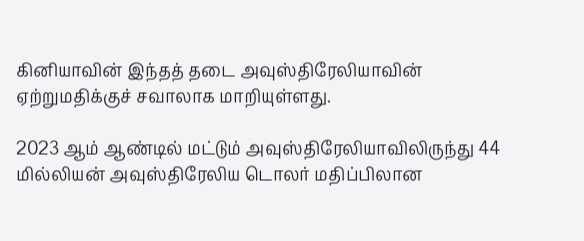கினியாவின் இந்தத் தடை அவுஸ்திரேலியாவின் ஏற்றுமதிக்குச் சவாலாக மாறியுள்ளது.

2023 ஆம் ஆண்டில் மட்டும் அவுஸ்திரேலியாவிலிருந்து 44 மில்லியன் அவுஸ்திரேலிய டொலர் மதிப்பிலான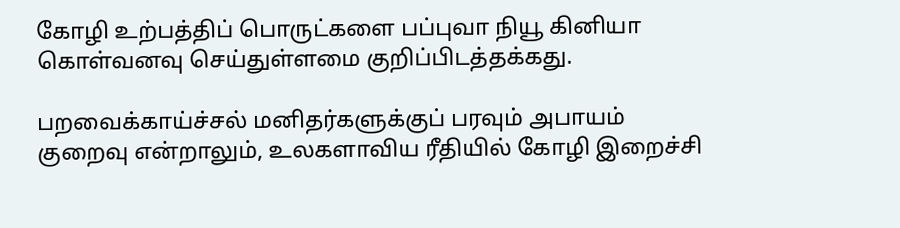கோழி உற்பத்திப் பொருட்களை பப்புவா நியூ கினியா கொள்வனவு செய்துள்ளமை குறிப்பிடத்தக்கது.

பறவைக்காய்ச்சல் மனிதர்களுக்குப் பரவும் அபாயம் குறைவு என்றாலும், உலகளாவிய ரீதியில் கோழி இறைச்சி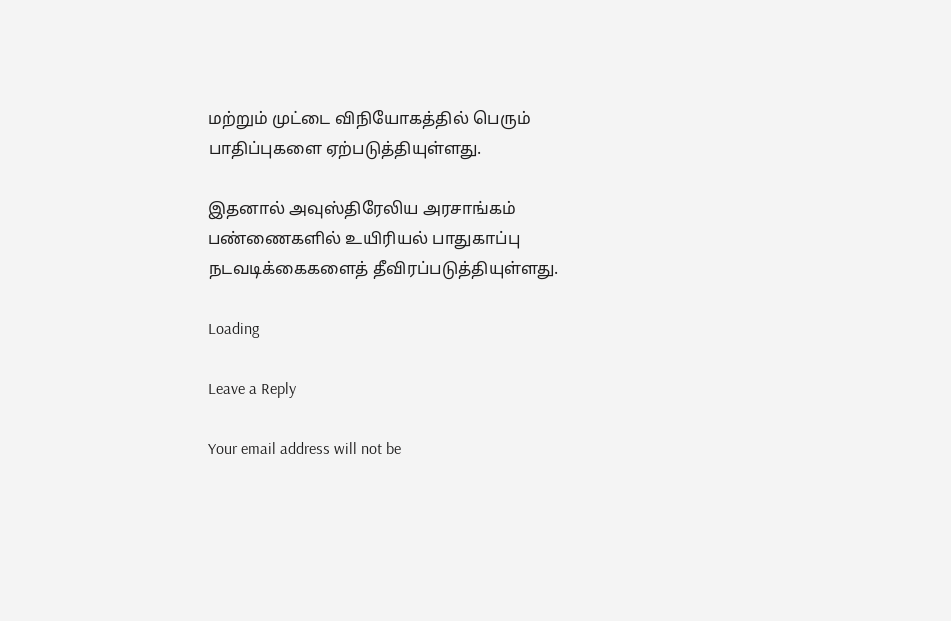மற்றும் முட்டை விநியோகத்தில் பெரும் பாதிப்புகளை ஏற்படுத்தியுள்ளது.

இதனால் அவுஸ்திரேலிய அரசாங்கம் பண்ணைகளில் உயிரியல் பாதுகாப்பு நடவடிக்கைகளைத் தீவிரப்படுத்தியுள்ளது.

Loading

Leave a Reply

Your email address will not be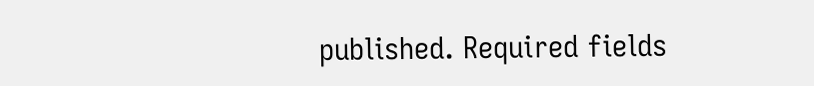published. Required fields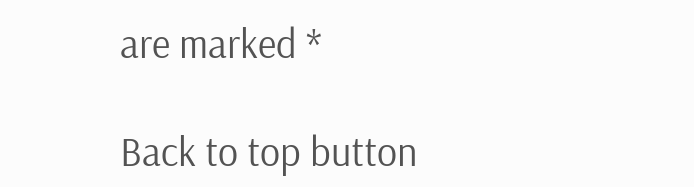are marked *

Back to top button